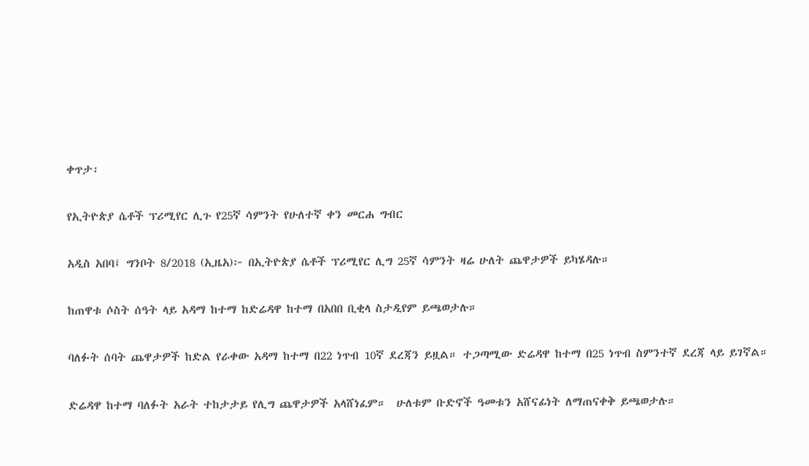ቀጥታ፡

የኢትዮጵያ ሴቶች ፕሪሚየር ሊጉ የ25ኛ ሳምንት የሁለተኛ ቀን መርሐ ግብር

አዲስ አበባ፤ ግንቦት 8/2018 (ኢዜአ)፦ በኢትዮጵያ ሴቶች ፕሪሚየር ሊግ 25ኛ ሳምንት ዛሬ ሁለት ጨዋታዎች ይካሄዳሉ።

ከጠዋቱ ሶስት ሰዓት ላይ አዳማ ከተማ ከድሬዳዋ ከተማ በአበበ ቢቂላ ስታዲየም ይጫወታሉ።

ባለፉት ሰባት ጨዋታዎች ከድል የራቀው አዳማ ከተማ በ22 ነጥብ 10ኛ ደረጃን ይዟል። ተጋጣሚው ድሬዳዋ ከተማ በ25 ነጥብ ስምንተኛ ደረጃ ላይ ይገኛል።

ድሬዳዋ ከተማ ባለፉት አራት ተከታታይ የሊግ ጨዋታዎች አላሸነፈም።  ሁለቱም ቡድኖች ዓመቱን አሸናፊነት ለማጠናቀቅ ይጫወታሉ።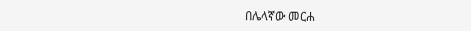በሌላኛው መርሐ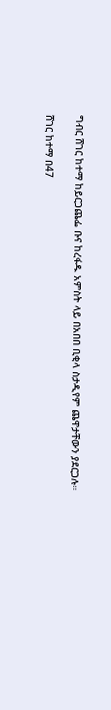ግብር ሸገር ከተማ ከይርጋጨፌ ቡና ከረፋዱ አምስት ላይ በአበበ ቢቂላ ስታዲየም ጨዋታቸውን ያደርጋሉ።

ሸገር ከተማ በ47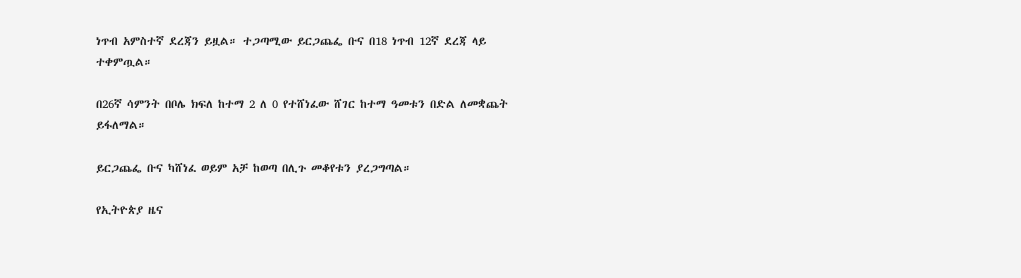ነጥብ አምስተኛ ደረጃን ይዟል። ተጋጣሚው ይርጋጨፌ ቡና በ18 ነጥብ 12ኛ ደረጃ ላይ ተቀምጧል።

በ26ኛ ሳምንት በቦሌ ክፍለ ከተማ 2 ለ 0 የተሸነፈው ሸገር ከተማ ዓመቱን በድል ለመቋጨት ይፋለማል።

ይርጋጨፌ ቡና ካሸነፈ ወይም አቻ ከወጣ በሊጉ መቆየቱን ያረጋግጣል።

የኢትዮጵያ ዜና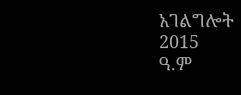አገልግሎት
2015
ዓ.ም